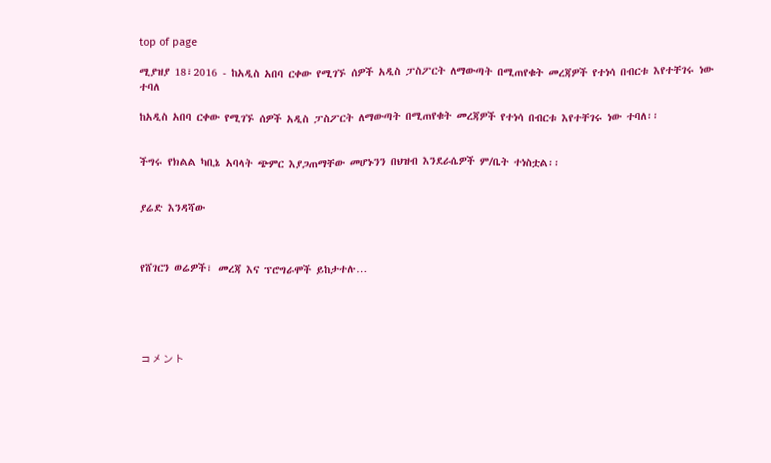top of page

ሚያዝያ 18፣2016 - ከአዲስ አበባ ርቀው የሚገኙ ሰዎች አዲስ ፓስፖርት ለማውጣት በሚጠየቁት መረጃዎች የተነሳ በብርቱ እየተቸገሩ ነው ተባለ

ከአዲስ አበባ ርቀው የሚገኙ ሰዎች አዲስ ፓስፖርት ለማውጣት በሚጠየቁት መረጃዎች የተነሳ በብርቱ እየተቸገሩ ነው ተባለ፡፡


ችግሩ የክልል ካቢኔ አባላት ጭምር እያጋጠማቸው መሆኑንን በህዝብ እንደራሴዎች ም/ቤት ተነስቷል፡፡


ያሬድ እንዳሻው



የሸገርን ወሬዎች፣ መረጃ እና ፕሮግራሞች ይከታተሉ…





コメント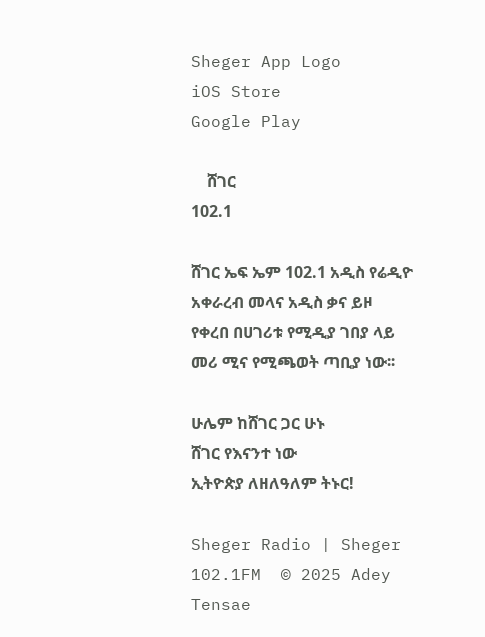Sheger App Logo
iOS Store
Google Play

    ሸገር
102.1

ሸገር ኤፍ ኤም 102.1 አዲስ የሬዲዮ አቀራረብ መላና አዲስ ቃና ይዞ የቀረበ በሀገሪቱ የሚዲያ ገበያ ላይ መሪ ሚና የሚጫወት ጣቢያ ነው፡፡

ሁሌም ከሸገር ጋር ሁኑ
ሸገር የእናንተ ነው
ኢትዮጵያ ለዘለዓለም ትኑር!

Sheger Radio | Sheger 102.1FM  © 2025 Adey Tensae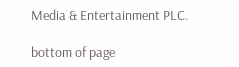Media & Entertainment PLC.

bottom of page